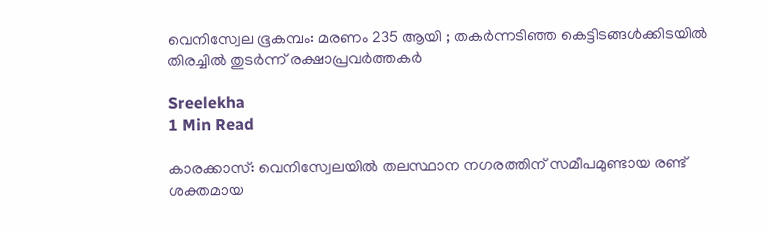വെനിസ്വേല ഭൂകമ്പം: മരണം 235 ആയി ; തകർന്നടിഞ്ഞ കെട്ടിടങ്ങൾക്കിടയിൽ തിരച്ചിൽ തുടർന്ന് രക്ഷാപ്രവർത്തകർ

Sreelekha
1 Min Read

കാരക്കാസ്: വെനിസ്വേലയിൽ തലസ്ഥാന നഗരത്തിന് സമീപമുണ്ടായ രണ്ട് ശക്തമായ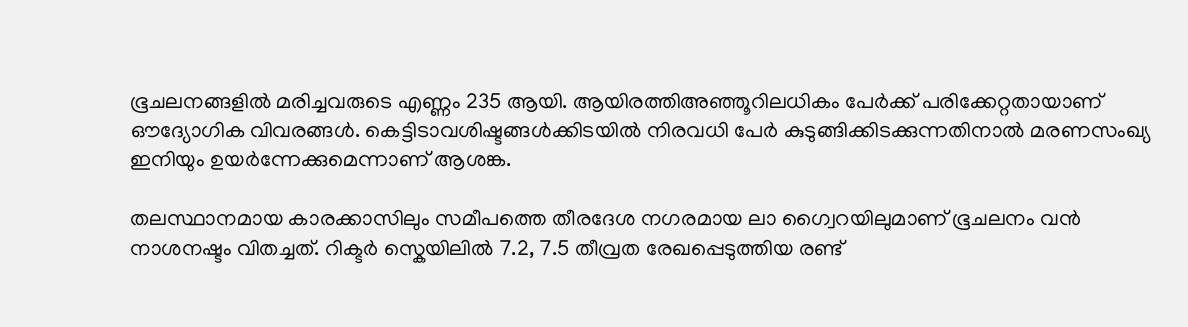ഭൂചലനങ്ങളിൽ മരിച്ചവരുടെ എണ്ണം 235 ആയി. ആയിരത്തിഅഞ്ഞൂറിലധികം പേർക്ക് പരിക്കേറ്റതായാണ് ഔദ്യോഗിക വിവരങ്ങൾ. കെട്ടിടാവശിഷ്ടങ്ങൾക്കിടയിൽ നിരവധി പേർ കുടുങ്ങിക്കിടക്കുന്നതിനാൽ മരണസംഖ്യ ഇനിയും ഉയർന്നേക്കുമെന്നാണ് ആശങ്ക.

തലസ്ഥാനമായ കാരക്കാസിലും സമീപത്തെ തീരദേശ നഗരമായ ലാ ഗ്വൈറയിലുമാണ് ഭൂചലനം വൻ നാശനഷ്ടം വിതച്ചത്. റിക്ടർ സ്കെയിലിൽ 7.2, 7.5 തീവ്രത രേഖപ്പെടുത്തിയ രണ്ട്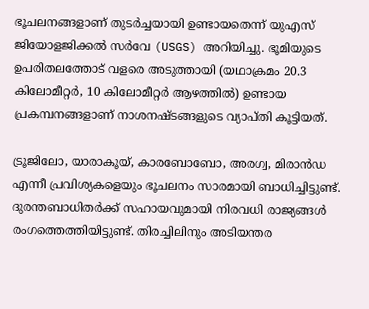ഭൂചലനങ്ങളാണ് തുടർച്ചയായി ഉണ്ടായതെന്ന് യുഎസ് ജിയോളജിക്കൽ സർവേ (USGS) അറിയിച്ചു. ഭൂമിയുടെ ഉപരിതലത്തോട് വളരെ അടുത്തായി (യഥാക്രമം 20.3 കിലോമീറ്റർ, 10 കിലോമീറ്റർ ആഴത്തിൽ) ഉണ്ടായ പ്രകമ്പനങ്ങളാണ് നാശനഷ്ടങ്ങളുടെ വ്യാപ്തി കൂട്ടിയത്.

ട്രൂജിലോ, യാരാകൂയ്, കാരബോബോ, അരഗ്വ, മിരാൻഡ എന്നീ പ്രവിശ്യകളെയും ഭൂചലനം സാരമായി ബാധിച്ചിട്ടുണ്ട്. ദുരന്തബാധിതർക്ക് സഹായവുമായി നിരവധി രാജ്യങ്ങൾ രംഗത്തെത്തിയിട്ടുണ്ട്. തിരച്ചിലിനും അടിയന്തര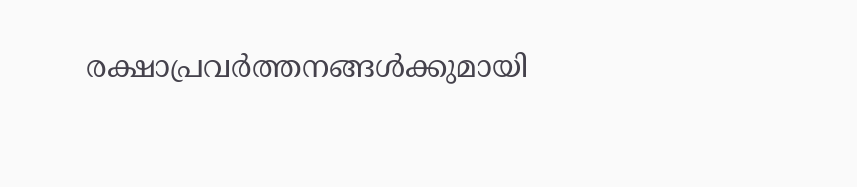രക്ഷാപ്രവർത്തനങ്ങൾക്കുമായി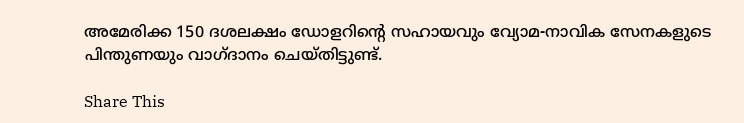അമേരിക്ക 150 ദശലക്ഷം ഡോളറിന്റെ സഹായവും വ്യോമ-നാവിക സേനകളുടെ പിന്തുണയും വാഗ്ദാനം ചെയ്തിട്ടുണ്ട്.

Share This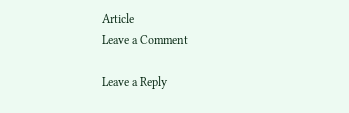Article
Leave a Comment

Leave a Reply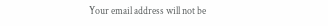Your email address will not be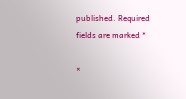published. Required fields are marked *

×